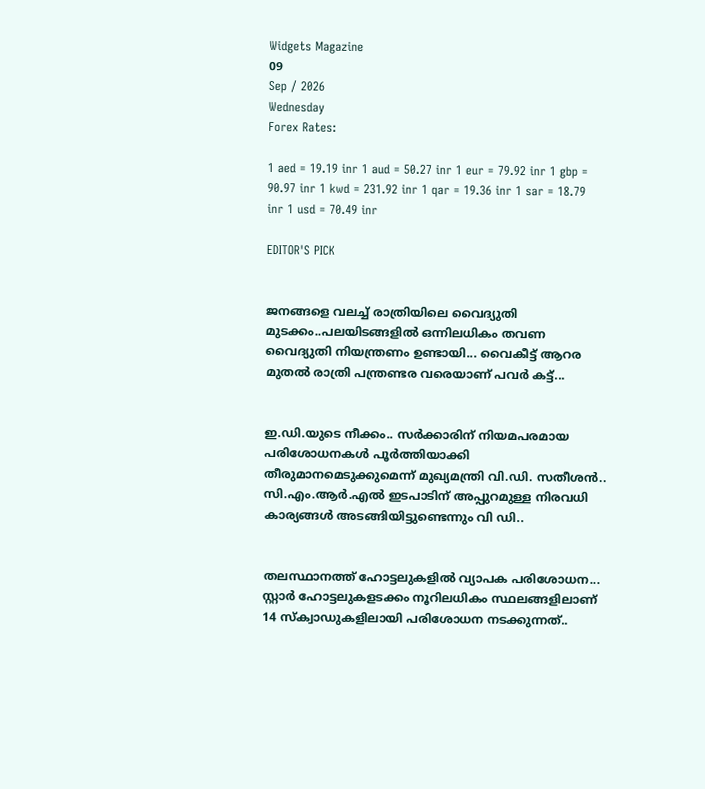Widgets Magazine
09
Sep / 2026
Wednesday
Forex Rates:

1 aed = 19.19 inr 1 aud = 50.27 inr 1 eur = 79.92 inr 1 gbp = 90.97 inr 1 kwd = 231.92 inr 1 qar = 19.36 inr 1 sar = 18.79 inr 1 usd = 70.49 inr

EDITOR'S PICK


ജനങ്ങളെ വലച്ച് രാത്രിയിലെ വൈദ്യുതി മുടക്കം..പലയിടങ്ങളിൽ ഒന്നിലധികം തവണ വൈദ്യുതി നിയന്ത്രണം ഉണ്ടായി... വൈകീട്ട് ആറര മുതൽ രാത്രി പന്ത്രണ്ടര വരെയാണ് പവർ കട്ട്...


ഇ.ഡി.യുടെ നീക്കം.. സര്‍ക്കാരിന് നിയമപരമായ പരിശോധനകള്‍ പൂര്‍ത്തിയാക്കി തീരുമാനമെടുക്കുമെന്ന് മുഖ്യമന്ത്രി വി.ഡി. സതീശന്‍.. സി.എം.ആര്‍.എല്‍ ഇടപാടിന് അപ്പുറമുള്ള നിരവധി കാര്യങ്ങള്‍ അടങ്ങിയിട്ടുണ്ടെന്നും വി ഡി..


തലസ്ഥാനത്ത് ഹോട്ടലുകളിൽ വ്യാപക പരിശോധന... സ്റ്റാർ ഹോട്ടലുകളടക്കം നൂറിലധികം സ്ഥലങ്ങളിലാണ് 14 സ്ക്വാഡുകളിലായി പരിശോധന നടക്കുന്നത്..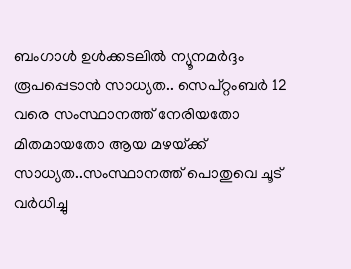ബംഗാൾ ഉൾക്കടലിൽ ന്യൂനമർദ്ദം രൂപപ്പെടാൻ സാധ്യത.. സെപ്റ്റംബർ 12 വരെ സംസ്ഥാനത്ത് നേരിയതോ മിതമായതോ ആയ മഴയ്‌ക്ക് സാധ്യത..സംസ്ഥാനത്ത് പൊതുവെ ചൂട് വർധിച്ചു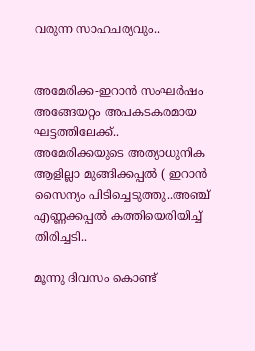വരുന്ന സാഹചര്യവും..


അമേരിക്ക-ഇറാന്‍ സംഘര്‍ഷം അങ്ങേയറ്റം അപകടകരമായ ഘട്ടത്തിലേക്ക്.. അമേരിക്കയുടെ അത്യാധുനിക ആളില്ലാ മുങ്ങിക്കപ്പല്‍ ( ഇറാന്‍ സൈന്യം പിടിച്ചെടുത്തു..അഞ്ച് എണ്ണക്കപ്പൽ കത്തിയെരിയിച്ച് തിരിച്ചടി..

മൂന്നു ദിവസം കൊണ്ട്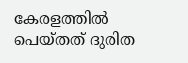കേരളത്തിൽ പെയ്തത് ദുരിത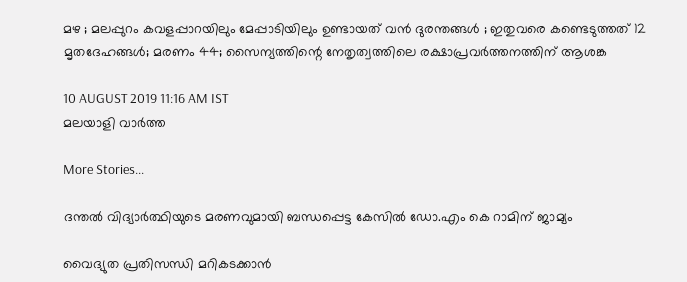മഴ ; മലപ്പുറം കവളപ്പാറയിലും മേപ്പാടിയിലും ഉണ്ടായത് വൻ ദുരന്തങ്ങൾ ; ഇതുവരെ കണ്ടെടുത്തത് 12 മൃതദേഹങ്ങൾ; മരണം 44; സൈന്യത്തിന്റെ നേതൃത്വത്തിലെ രക്ഷാപ്രവർത്തനത്തിന് ആശങ്ക

10 AUGUST 2019 11:16 AM IST
മലയാളി വാര്‍ത്ത

More Stories...

ദന്തല്‍ വിദ്യാര്‍ത്ഥിയുടെ മരണവുമായി ബന്ധപ്പെട്ട കേസില്‍ ഡോ.എം കെ റാമിന് ജാമ്യം

വൈദ്യുത പ്രതിസന്ധി മറികടക്കാന്‍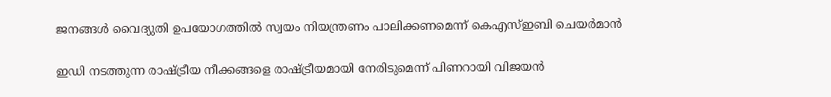ജനങ്ങള്‍ വൈദ്യുതി ഉപയോഗത്തില്‍ സ്വയം നിയന്ത്രണം പാലിക്കണമെന്ന് കെഎസ്ഇബി ചെയര്‍മാന്‍

ഇഡി നടത്തുന്ന രാഷ്ട്രീയ നീക്കങ്ങളെ രാഷ്ട്രീയമായി നേരിടുമെന്ന് പിണറായി വിജയന്‍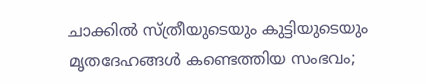ചാക്കിൽ സ്ത്രീയുടെയും കുട്ടിയുടെയും മൃതദേഹങ്ങൾ കണ്ടെത്തിയ സംഭവം;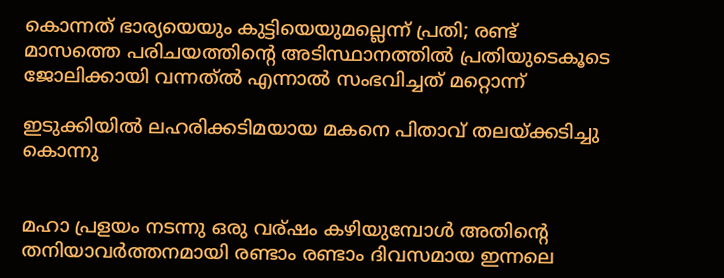കൊന്നത് ഭാര്യയെയും കുട്ടിയെയുമല്ലെന്ന് പ്രതി; രണ്ട് മാസത്തെ പരിചയത്തിന്റെ അടിസ്ഥാനത്തിൽ പ്രതിയുടെകൂടെ ജോലിക്കായി വന്നത്ൽ എന്നാൽ സംഭവിച്ചത് മറ്റൊന്ന്

ഇടുക്കിയില്‍ ലഹരിക്കടിമയായ മകനെ പിതാവ് തലയ്ക്കടിച്ചു കൊന്നു


മഹാ പ്രളയം നടന്നു ഒരു വര്ഷം കഴിയുമ്പോൾ അതിന്റെ തനിയാവർത്തനമായി രണ്ടാം രണ്ടാം ദിവസമായ ഇന്നലെ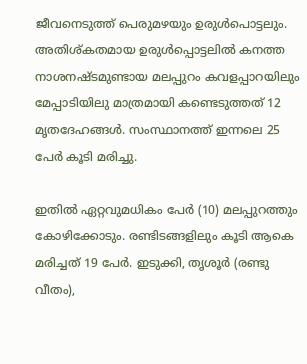ജീവനെടുത്ത് പെരുമഴയും ഉരുൾപൊട്ടലും. അതിശ്കതമായ ഉരുൾപ്പൊട്ടലിൽ കനത്ത നാശനഷ്ടമുണ്ടായ മലപ്പുറം കവളപ്പാറയിലും മേപ്പാടിയിലു മാത്രമായി കണ്ടെടുത്തത് 12 മൃതദേഹങ്ങൾ. സംസ്ഥാനത്ത് ഇന്നലെ 25 പേർ കൂടി മരിച്ചു.

ഇതിൽ ഏറ്റവുമധികം പേർ (10) മലപ്പുറത്തും കോഴിക്കോടും. രണ്ടിടങ്ങളിലും കൂടി ആകെ മരിച്ചത് 19 പേർ. ഇടുക്കി, തൃശൂർ (രണ്ടു വീതം),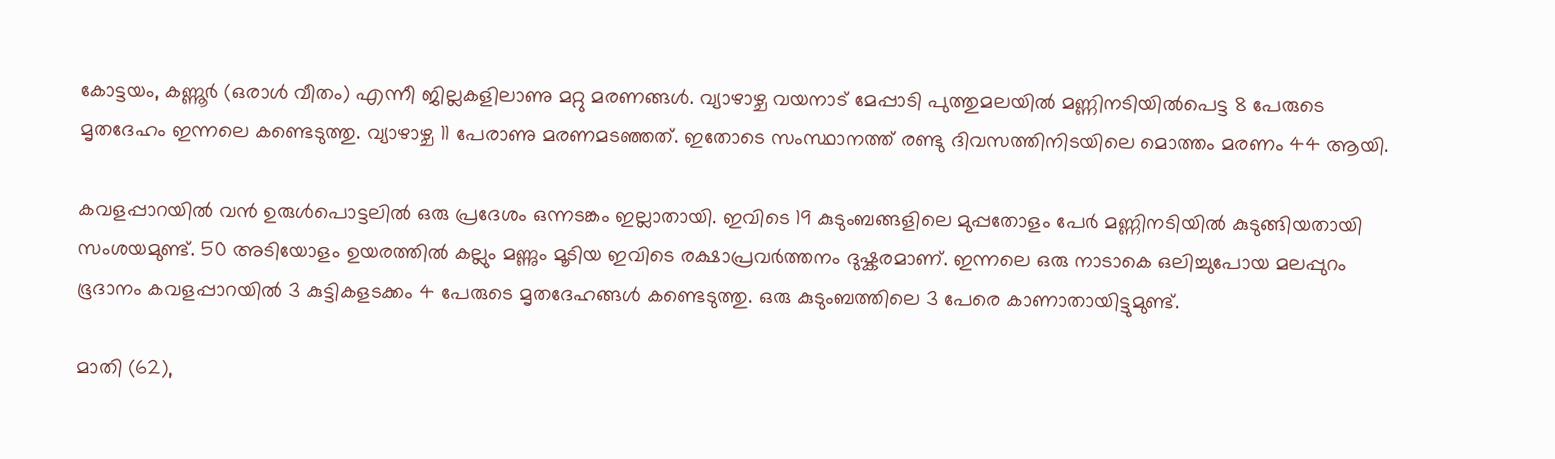കോട്ടയം, കണ്ണൂർ (ഒരാൾ വീതം) എന്നീ ജില്ലകളിലാണു മറ്റു മരണങ്ങൾ. വ്യാഴാഴ്ച വയനാട് മേപ്പാടി പുത്തുമലയിൽ മണ്ണിനടിയിൽപെട്ട 8 പേരുടെ മൃതദേഹം ഇന്നലെ കണ്ടെടുത്തു. വ്യാഴാഴ്ച 11 പേരാണു മരണമടഞ്ഞത്. ഇതോടെ സംസ്ഥാനത്ത് രണ്ടു ദിവസത്തിനിടയിലെ മൊത്തം മരണം 44 ആയി.

കവളപ്പാറയിൽ വൻ ഉരുൾപൊട്ടലിൽ ഒരു പ്രദേശം ഒന്നടങ്കം ഇല്ലാതായി. ഇവിടെ 19 കുടുംബങ്ങളിലെ മുപ്പതോളം പേർ മണ്ണിനടിയിൽ കുടുങ്ങിയതായി സംശയമുണ്ട്. 50 അടിയോളം ഉയരത്തിൽ കല്ലും മണ്ണും മൂടിയ ഇവിടെ രക്ഷാപ്രവർത്തനം ദുഷ്കരമാണ്. ഇന്നലെ ഒരു നാടാകെ ഒലിച്ചുപോയ മലപ്പുറം ഭൂദാനം കവളപ്പാറയിൽ 3 കുട്ടികളടക്കം 4 പേരുടെ മൃതദേഹങ്ങൾ കണ്ടെടുത്തു. ഒരു കുടുംബത്തിലെ 3 പേരെ കാണാതായിട്ടുമുണ്ട്.

മാതി (62),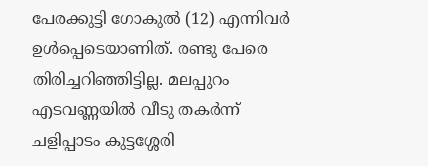പേരക്കുട്ടി ഗോകുൽ (12) എന്നിവർ ഉൾപ്പെടെയാണിത്. രണ്ടു പേരെ തിരിച്ചറിഞ്ഞിട്ടില്ല. മലപ്പുറം എടവണ്ണയില്‍ വീടു തകർന്ന് ചളിപ്പാടം കുട്ടശ്ശേരി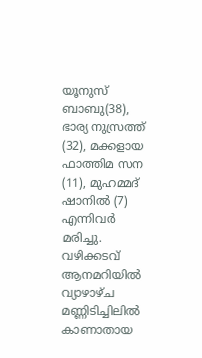യൂനുസ് ബാബു(38), ഭാര്യ നുസ്രത്ത് (32), മക്കളായ ഫാത്തിമ സന (11), മുഹമ്മദ് ഷാനിൽ (7) എന്നിവർ മരിച്ചു. വഴിക്കടവ് ആനമറിയിൽ വ്യാഴാഴ്ച മണ്ണിടിച്ചിലിൽ കാണാതായ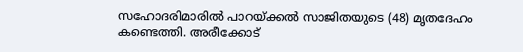സഹോദരിമാരിൽ പാറയ്ക്കൽ സാജിതയുടെ (48) മൃതദേഹം കണ്ടെത്തി. അരീക്കോട്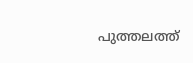പുത്തലത്ത്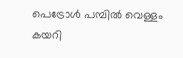പെട്രോൾ പമ്പിൽ വെള്ളം കയറി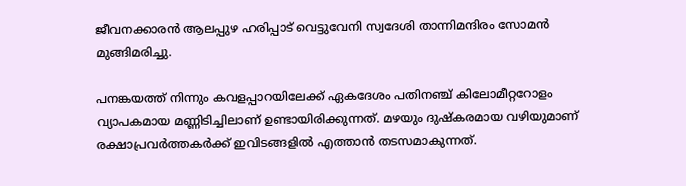ജീവനക്കാരൻ ആലപ്പുഴ ഹരിപ്പാട് വെട്ടുവേനി സ്വദേശി താന്നിമന്ദിരം സോമൻ മുങ്ങിമരിച്ചു.

പനങ്കയത്ത് നിന്നും കവളപ്പാറയിലേക്ക് ഏകദേശം പതിനഞ്ച് കിലോമീറ്ററോളം വ്യാപകമായ മണ്ണിടിച്ചിലാണ് ഉണ്ടായിരിക്കുന്നത്. മഴയും ദുഷ്കരമായ വഴിയുമാണ് രക്ഷാപ്രവർത്തകർക്ക് ഇവിടങ്ങളിൽ എത്താൻ തടസമാകുന്നത്.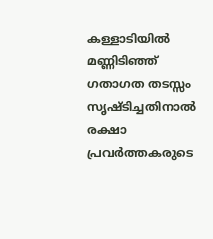കള്ളാടിയില്‍ മണ്ണിടിഞ്ഞ് ഗതാഗത തടസ്സം സൃഷ്ടിച്ചതിനാല്‍ രക്ഷാ പ്രവര്‍ത്തകരുടെ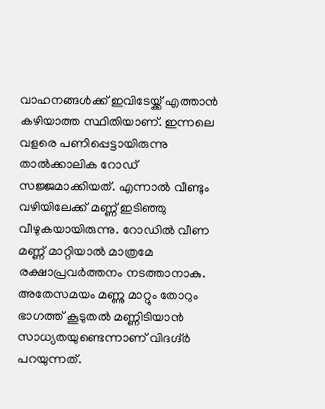വാഹനങ്ങള്‍ക്ക് ഇവിടേയ്ക്ക് എത്താന്‍ കഴിയാത്ത സ്ഥിതിയാണ്. ഇന്നലെ വളരെ പണിപ്പെട്ടായിരുന്നു താല്‍ക്കാലിക റോഡ് സജ്ജമാക്കിയത്. എന്നാല്‍ വീണ്ടും വഴിയിലേക്ക് മണ്ണ് ഇടിഞ്ഞു വീഴുകയായിരുന്നു. റോഡില്‍ വീണ മണ്ണ് മാറ്റിയാല്‍ മാത്രമേ രക്ഷാപ്രവര്‍ത്തനം നടത്താനാകു. അതേസമയം മണ്ണു മാറ്റും തോറും ഭാഗത്ത് കൂടുതല്‍ മണ്ണിടിയാന്‍ സാധ്യതയുണ്ടെന്നാണ് വിദഗ്ദ്ര്‍ പറയുന്നത്.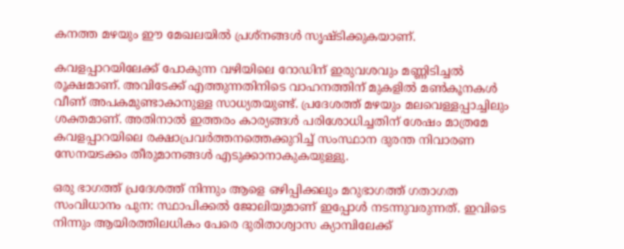കനത്ത മഴയും ഈ മേഖലയില്‍ പ്രശ്‌നങ്ങള്‍ സൃഷ്ടിക്കുകയാണ്.

കവളപ്പാറയിലേക്ക് പോകുന്ന വഴിയിലെ റോഡിന് ഇരുവശവും മണ്ണിടിച്ചൽ രൂക്ഷമാണ്. അവിടേക്ക് എത്തുന്നതിനിടെ വാഹനത്തിന് മുകളിൽ മൺകൂനകൾ വീണ് അപകമുണ്ടാകാനുള്ള സാധ്യതയുണ്ട്. പ്രദേശത്ത് മഴയും മലവെള്ളപ്പാച്ചിലും ശക്തമാണ്. അതിനാൽ ഇത്തരം കാര്യങ്ങൾ പരിശോധിച്ചതിന് ശേഷം മാത്രമേ കവളപ്പാറയിലെ രക്ഷാപ്രവർത്തനത്തെക്കുറിച്ച് സംസ്ഥാന ദുരന്ത നിവാരണ സേനയടക്കം തീരുമാനങ്ങൾ എടുക്കാനാകുകയുള്ളു.

ഒരു ഭാഗത്ത് പ്രദേശത്ത് നിന്നും ആളെ ഒഴിപ്പിക്കലും മറുഭാഗത്ത് ഗതാഗത സംവിധാനം പുന: സ്ഥാപിക്കല്‍ ജോലിയുമാണ് ഇപ്പോൾ നടന്നുവരുന്നത്. ഇവിടെ നിന്നും ആയിരത്തിലധികം പേരെ ദുരിതാശ്വാസ ക്യാമ്പിലേക്ക്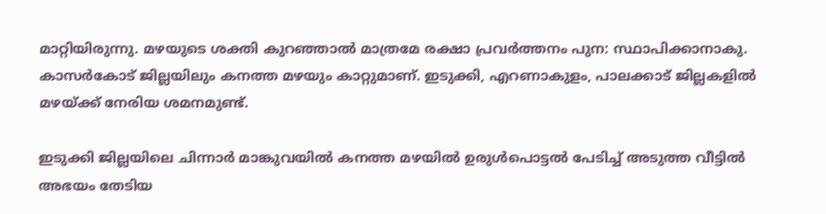മാറ്റിയിരുന്നു. മഴയുടെ ശക്തി കുറഞ്ഞാല്‍ മാത്രമേ രക്ഷാ പ്രവര്‍ത്തനം പുന: സ്ഥാപിക്കാനാകു. കാസര്‍കോട് ജില്ലയിലും കനത്ത മഴയും കാറ്റുമാണ്. ഇടുക്കി, എറണാകുളം, പാലക്കാട് ജില്ലകളില്‍ മഴയ്ക്ക് നേരിയ ശമനമുണ്ട്.

ഇടുക്കി ജില്ലയിലെ ചിന്നാർ മാങ്കുവയിൽ കനത്ത മഴയിൽ ഉരുൾപൊട്ടൽ പേടിച്ച് അടുത്ത വീട്ടിൽ അഭയം തേടിയ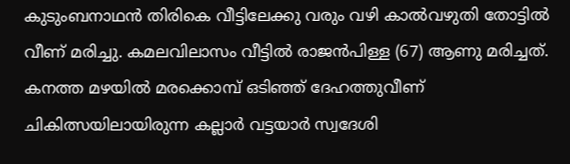കുടുംബനാഥൻ തിരികെ വീട്ടിലേക്കു വരും വഴി കാൽവഴുതി തോട്ടിൽ വീണ് മരിച്ചു. കമലവിലാസം വീട്ടിൽ രാജൻപിള്ള (67) ആണു മരിച്ചത്. കനത്ത മഴയിൽ മരക്കൊമ്പ് ഒടിഞ്ഞ് ദേഹത്തുവീണ് ചികിത്സയിലായിരുന്ന കല്ലാർ വട്ടയാർ സ്വദേശി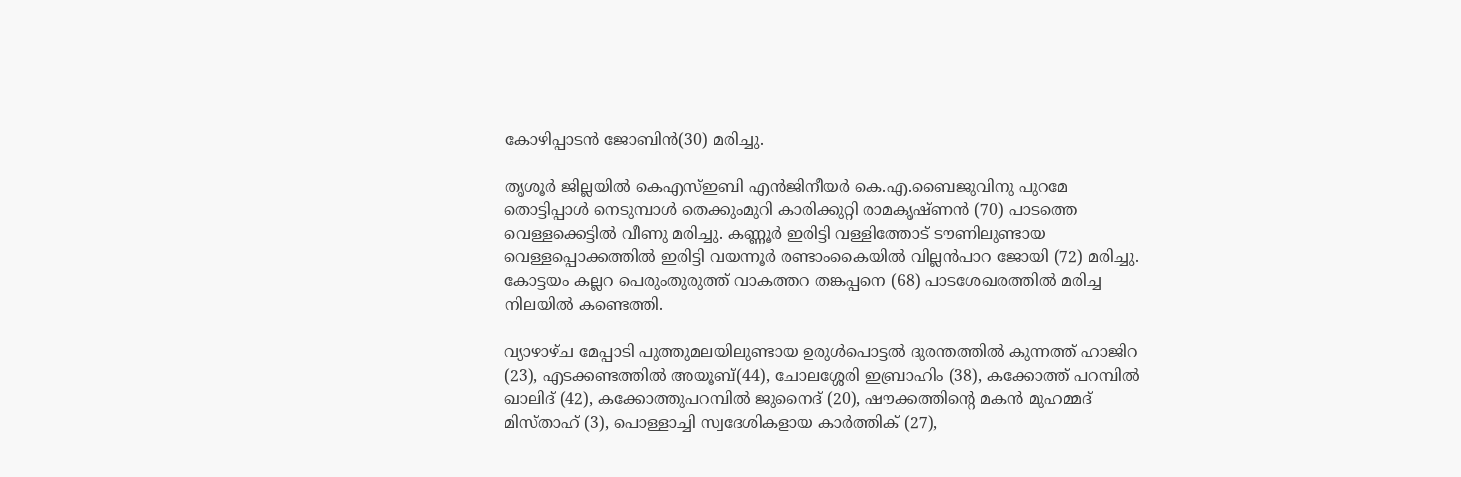കോഴിപ്പാടൻ ജോബിൻ(30) മരിച്ചു.

തൃശൂർ ജില്ലയിൽ കെഎസ്ഇബി എൻജിനീയർ കെ.എ.ബൈജുവിനു പുറമേ തൊട്ടിപ്പാൾ നെടുമ്പാൾ തെക്കുംമുറി കാരിക്കുറ്റി രാമകൃഷ്ണൻ (70) പാടത്തെ വെള്ളക്കെട്ടിൽ വീണു മരിച്ചു. കണ്ണൂർ ഇരിട്ടി വള്ളിത്തോട് ടൗണിലുണ്ടായ വെള്ളപ്പൊക്കത്തിൽ ഇരിട്ടി വയന്നൂർ രണ്ടാംകൈയിൽ വില്ലൻപാറ ജോയി (72) മരിച്ചു. കോട്ടയം കല്ലറ പെരുംതുരുത്ത് വാകത്തറ തങ്കപ്പനെ (68) പാടശേഖരത്തിൽ മരിച്ച നിലയിൽ കണ്ടെത്തി.

വ്യാഴാഴ്ച മേപ്പാടി പുത്തുമലയിലുണ്ടായ ഉരുള്‍പൊട്ടല്‍ ദുരന്തത്തില്‍ കുന്നത്ത് ഹാജിറ (23), എടക്കണ്ടത്തിൽ അയൂബ്(44), ചോലശ്ശേരി ഇബ്രാഹിം (38), കക്കോത്ത് പറമ്പിൽ ഖാലിദ് (42), കക്കോത്തുപറമ്പിൽ ജുനൈദ് (20), ഷൗക്കത്തിന്റെ മകൻ മുഹമ്മദ് മിസ്താഹ് (3), പൊള്ളാച്ചി സ്വദേശികളായ കാർത്തിക് (27),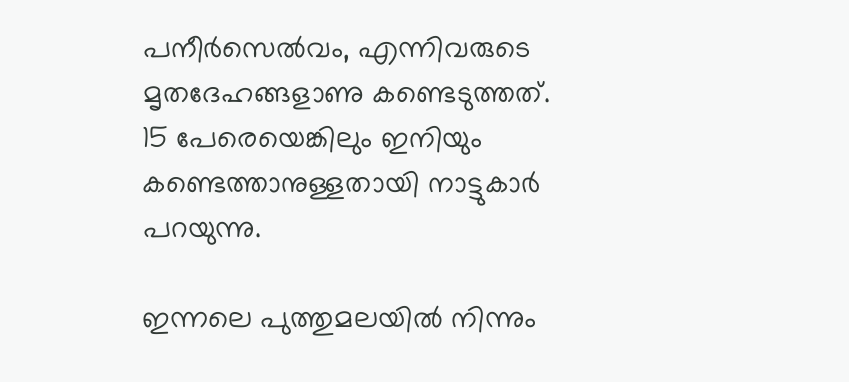പനീര്‍സെൽവം, എന്നിവരുടെ മൃതദേഹങ്ങളാണു കണ്ടെടുത്തത്. 15 പേരെയെങ്കിലും ഇനിയും കണ്ടെത്താനുള്ളതായി നാട്ടുകാർ പറയുന്നു.

ഇന്നലെ പുത്തുമലയില്‍ നിന്നും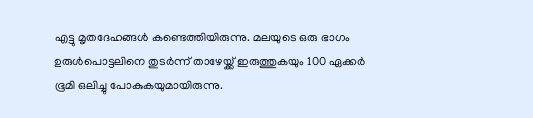എട്ടു മൃതദേഹങ്ങള്‍ കണ്ടെത്തിയിരുന്നു. മലയുടെ ഒരു ഭാഗം ഉരുള്‍പൊട്ടലിനെ തുടര്‍ന്ന് താഴേയ്ക്ക് ഇരുത്തുകയും 100 ഏക്കര്‍ ഭൂമി ഒലിച്ചു പോകുകയുമായിരുന്നു.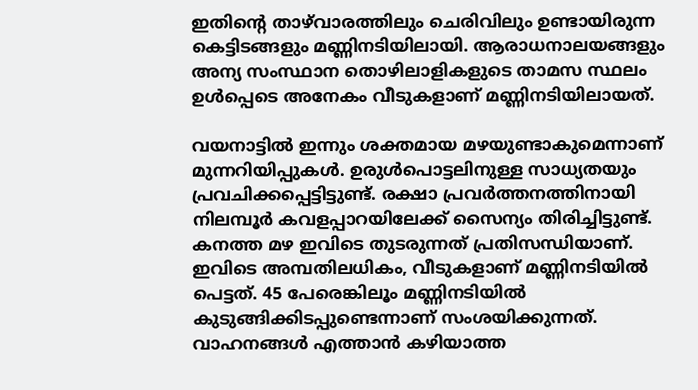ഇതിന്റെ താഴ്‌വാരത്തിലും ചെരിവിലും ഉണ്ടായിരുന്ന കെട്ടിടങ്ങളും മണ്ണിനടിയിലായി. ആരാധനാലയങ്ങളും അന്യ സംസ്ഥാന തൊഴിലാളികളുടെ താമസ സ്ഥലം ഉള്‍പ്പെടെ അനേകം വീടുകളാണ് മണ്ണിനടിയിലായത്.

വയനാട്ടില്‍ ഇന്നും ശക്തമായ മഴയുണ്ടാകുമെന്നാണ് മുന്നറിയിപ്പുകള്‍. ഉരുള്‍പൊട്ടലിനുള്ള സാധ്യതയും പ്രവചിക്കപ്പെട്ടിട്ടുണ്ട്. രക്ഷാ പ്രവര്‍ത്തനത്തിനായി നിലമ്പൂർ കവളപ്പാറയിലേക്ക് സൈന്യം തിരിച്ചിട്ടുണ്ട്. കനത്ത മഴ ഇവിടെ തുടരുന്നത് പ്രതിസന്ധിയാണ്. ഇവിടെ അമ്പതിലധികം, വീടുകളാണ് മണ്ണിനടിയില്‍ പെട്ടത്. 45 പേരെങ്കിലൂം മണ്ണിനടിയില്‍ കുടുങ്ങിക്കിടപ്പുണ്ടെന്നാണ് സംശയിക്കുന്നത്. വാഹനങ്ങള്‍ എത്താന്‍ കഴിയാത്ത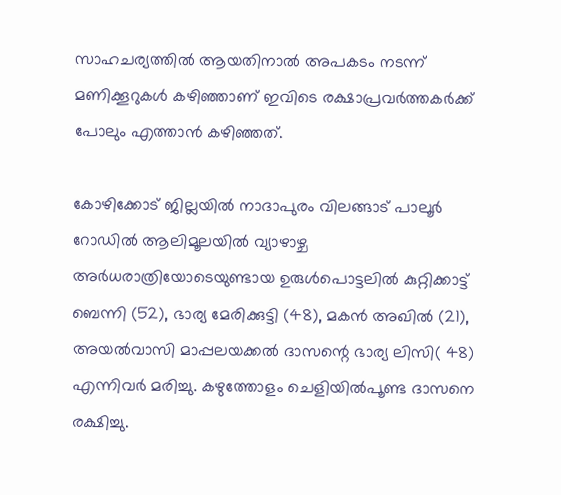സാഹചര്യത്തില്‍ ആയതിനാല്‍ അപകടം നടന്ന് മണിക്കൂറുകള്‍ കഴിഞ്ഞാണ് ഇവിടെ രക്ഷാപ്രവര്‍ത്തകര്‍ക്ക് പോലും എത്താന്‍ കഴിഞ്ഞത്.

കോഴിക്കോട് ജില്ലയിൽ നാദാപുരം വിലങ്ങാട് പാലൂർ റോഡിൽ ആലിമൂലയിൽ വ്യാഴാഴ്ച അർധരാത്രിയോടെയുണ്ടായ ഉരുൾപൊട്ടലിൽ കുറ്റിക്കാട്ട് ബെന്നി (52), ഭാര്യ മേരിക്കുട്ടി (48), മകൻ അഖിൽ (21), അയൽവാസി മാപ്പലയക്കൽ ദാസന്റെ ഭാര്യ ലിസി( 48) എന്നിവർ മരിച്ചു. കഴുത്തോളം ചെളിയിൽപൂണ്ട ദാസനെ രക്ഷിച്ചു.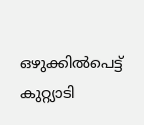ഒഴുക്കിൽപെട്ട് കുറ്റ്യാടി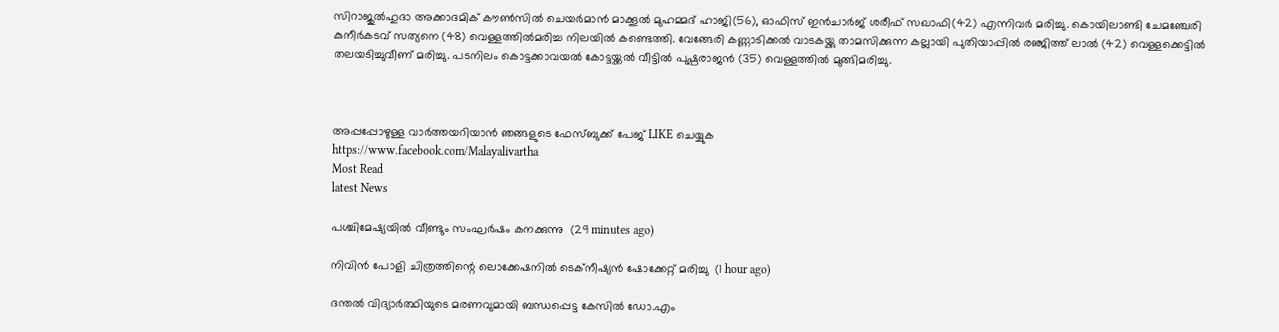സിറാജുൽഹുദാ അക്കാദമിക് കൗൺസിൽ ചെയർമാൻ മാക്കൂൽ മുഹമ്മദ് ഹാജി(56), ഓഫിസ് ഇൻചാർജ് ശരീഫ് സഖാഫി(42) എന്നിവർ മരിച്ചു. കൊയിലാണ്ടി ചേമഞ്ചേരി കുനീർകടവ് സത്യനെ (48) വെള്ളത്തിൽമരിച്ച നിലയിൽ കണ്ടെത്തി. വേങ്ങേരി കണ്ണാടിക്കൽ വാടകയ്ക്കു താമസിക്കുന്ന കല്ലായി പുതിയാപ്പിൽ രഞ്ജിത്ത് ലാൽ (42) വെള്ളക്കെട്ടിൽ തലയടിച്ചുവീണ് മരിച്ചു. പടനിലം കൊട്ടക്കാവയൽ കോട്ടയ്ക്കൽ വീട്ടിൽ പുഷ്പരാജൻ (35) വെള്ളത്തിൽ മുങ്ങിമരിച്ചു.



അപ്പപ്പോഴുള്ള വാര്‍ത്തയറിയാന്‍ ഞങ്ങളുടെ ഫേസ്‌ബുക്ക്‌ പേജ് LIKE ചെയ്യുക
https://www.facebook.com/Malayalivartha
Most Read
latest News

പശ്ചിമേഷ്യയില്‍ വീണ്ടും സംഘര്‍ഷം കനക്കുന്നു  (29 minutes ago)

നിവിന്‍ പോളി ചിത്രത്തിന്റെ ലൊക്കേഷനില്‍ ടെക്‌നീഷ്യന്‍ ഷോക്കേറ്റ് മരിച്ചു  (1 hour ago)

ദന്തല്‍ വിദ്യാര്‍ത്ഥിയുടെ മരണവുമായി ബന്ധപ്പെട്ട കേസില്‍ ഡോ.എം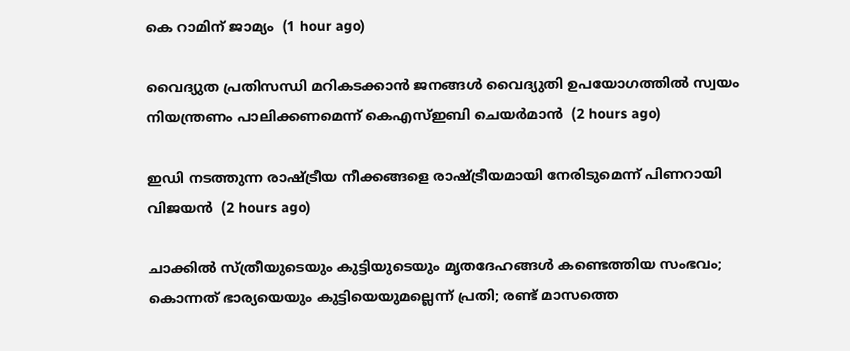കെ റാമിന് ജാമ്യം  (1 hour ago)

വൈദ്യുത പ്രതിസന്ധി മറികടക്കാന്‍ ജനങ്ങള്‍ വൈദ്യുതി ഉപയോഗത്തില്‍ സ്വയം നിയന്ത്രണം പാലിക്കണമെന്ന് കെഎസ്ഇബി ചെയര്‍മാന്‍  (2 hours ago)

ഇഡി നടത്തുന്ന രാഷ്ട്രീയ നീക്കങ്ങളെ രാഷ്ട്രീയമായി നേരിടുമെന്ന് പിണറായി വിജയന്‍  (2 hours ago)

ചാക്കിൽ സ്ത്രീയുടെയും കുട്ടിയുടെയും മൃതദേഹങ്ങൾ കണ്ടെത്തിയ സംഭവം; കൊന്നത് ഭാര്യയെയും കുട്ടിയെയുമല്ലെന്ന് പ്രതി; രണ്ട് മാസത്തെ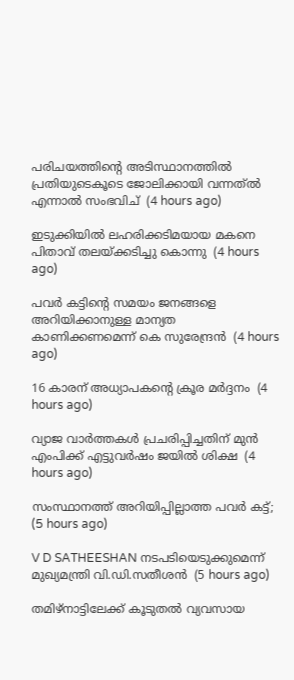പരിചയത്തിന്റെ അടിസ്ഥാനത്തിൽ പ്രതിയുടെകൂടെ ജോലിക്കായി വന്നത്ൽ എന്നാൽ സംഭവിച്  (4 hours ago)

ഇടുക്കിയില്‍ ലഹരിക്കടിമയായ മകനെ പിതാവ് തലയ്ക്കടിച്ചു കൊന്നു  (4 hours ago)

പവര്‍ കട്ടിന്റെ സമയം ജനങ്ങളെ അറിയിക്കാനുള്ള മാന്യത കാണിക്കണമെന്ന് കെ സുരേന്ദ്രന്‍  (4 hours ago)

16 കാരന് അധ്യാപകന്റെ ക്രൂര മര്‍ദ്ദനം  (4 hours ago)

വ്യാജ വാര്‍ത്തകള്‍ പ്രചരിപ്പിച്ചതിന് മുന്‍ എംപിക്ക് എട്ടുവര്‍ഷം ജയില്‍ ശിക്ഷ  (4 hours ago)

സംസ്ഥാനത്ത് അറിയിപ്പില്ലാത്ത പവർ കട്ട്;  (5 hours ago)

V D SATHEESHAN നടപടിയെടുക്കുമെന്ന് മുഖ്യമന്ത്രി വി.ഡി.സതീശൻ  (5 hours ago)

തമിഴ്നാട്ടിലേക്ക് കൂടുതൽ വ്യവസായ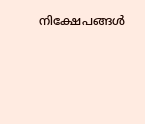നിക്ഷേപങ്ങൾ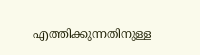എത്തിക്കുന്നതിനുള്ള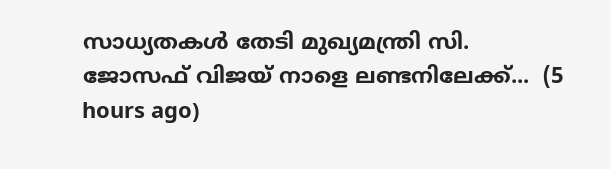സാധ്യതകൾ തേടി മുഖ്യമന്ത്രി സി. ജോസഫ് വിജയ് നാളെ ലണ്ടനിലേക്ക്...  (5 hours ago)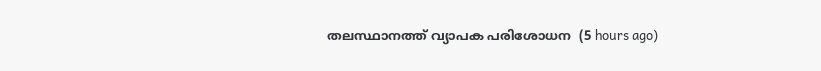തലസ്ഥാനത്ത് വ്യാപക പരിശോധന  (5 hours ago)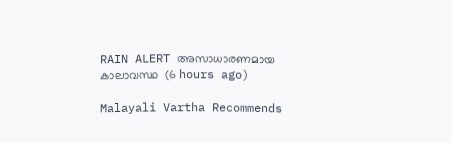RAIN ALERT അസാധാരണമായ കാലാവസ്ഥ  (6 hours ago)

Malayali Vartha Recommends